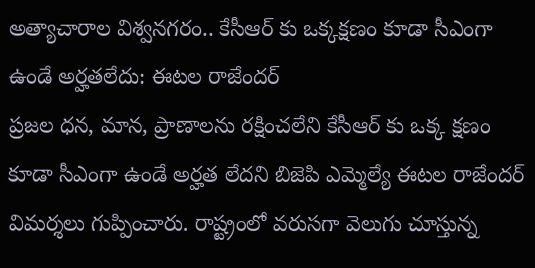అత్యాచారాల విశ్వనగరం.. కేసీఆర్ కు ఒక్కక్షణం కూడా సీఎంగా ఉండే అర్హతలేదు: ఈటల రాజేందర్
ప్రజల ధన, మాన, ప్రాణాలను రక్షించలేని కేసీఆర్ కు ఒక్క క్షణం కూడా సీఎంగా ఉండే అర్హత లేదని బిజెపి ఎమ్మెల్యే ఈటల రాజేందర్ విమర్శలు గుప్పించారు. రాష్ట్రంలో వరుసగా వెలుగు చూస్తున్న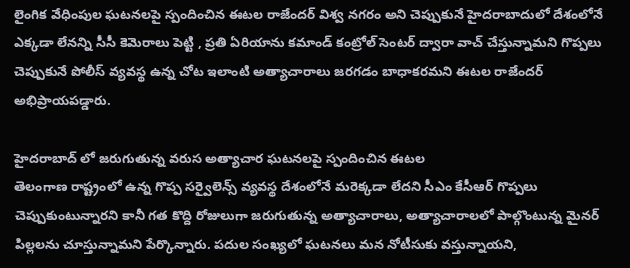లైంగిక వేధింపుల ఘటనలపై స్పందించిన ఈటల రాజేందర్ విశ్వ నగరం అని చెప్పుకునే హైదరాబాదులో దేశంలోనే ఎక్కడా లేనన్ని సీసీ కెమెరాలు పెట్టి , ప్రతి ఏరియాను కమాండ్ కంట్రోల్ సెంటర్ ద్వారా వాచ్ చేస్తున్నామని గొప్పలు చెప్పుకునే పోలీస్ వ్యవస్థ ఉన్న చోట ఇలాంటి అత్యాచారాలు జరగడం బాధాకరమని ఈటల రాజేందర్ అభిప్రాయపడ్డారు.

హైదరాబాద్ లో జరుగుతున్న వరుస అత్యాచార ఘటనలపై స్పందించిన ఈటల
తెలంగాణ రాష్ట్రంలో ఉన్న గొప్ప సర్వైలెన్స్ వ్యవస్థ దేశంలోనే మరెక్కడా లేదని సీఎం కేసీఆర్ గొప్పలు చెప్పుకుంటున్నారని కానీ గత కొద్ది రోజులుగా జరుగుతున్న అత్యాచారాలు, అత్యాచారాలలో పాల్గొంటున్న మైనర్ పిల్లలను చూస్తున్నామని పేర్కొన్నారు. పదుల సంఖ్యలో ఘటనలు మన నోటీసుకు వస్తున్నాయని,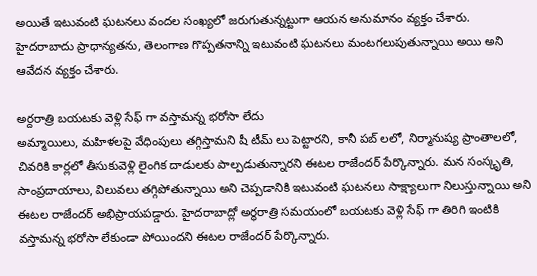అయితే ఇటువంటి ఘటనలు వందల సంఖ్యలో జరుగుతున్నట్టుగా ఆయన అనుమానం వ్యక్తం చేశారు. హైదరాబాదు ప్రాధాన్యతను, తెలంగాణ గొప్పతనాన్ని ఇటువంటి ఘటనలు మంటగలుపుతున్నాయి అయి అని ఆవేదన వ్యక్తం చేశారు.

అర్దరాత్రి బయటకు వెళ్లి సేఫ్ గా వస్తామన్న భరోసా లేదు
అమ్మాయిలు, మహిళలపై వేధింపులు తగ్గిస్తామని షీ టీమ్ లు పెట్టారని, కానీ పబ్ లలో, నిర్మానుష్య ప్రాంతాలలో, చివరికి కార్లలో తీసుకువెళ్లి లైంగిక దాడులకు పాల్పడుతున్నారని ఈటల రాజేందర్ పేర్కొన్నారు. మన సంస్కృతి, సాంప్రదాయాలు, విలువలు తగ్గిపోతున్నాయి అని చెప్పడానికి ఇటువంటి ఘటనలు సాక్ష్యాలుగా నిలుస్తున్నాయి అని ఈటల రాజేందర్ అభిప్రాయపడ్డారు. హైదరాబాద్లో అర్థరాత్రి సమయంలో బయటకు వెళ్లి సేఫ్ గా తిరిగి ఇంటికి వస్తామన్న భరోసా లేకుండా పోయిందని ఈటల రాజేందర్ పేర్కొన్నారు.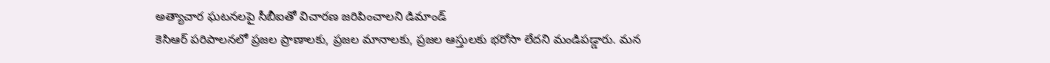అత్యాచార ఘటనలపై సీబీఐతో విచారణ జరిపించాలని డిమాండ్
కెసిఆర్ పరిపాలనలో ప్రజల ప్రాణాలకు, ప్రజల మానాలకు, ప్రజల ఆస్తులకు భరోసా లేదని మండిపడ్డారు. మన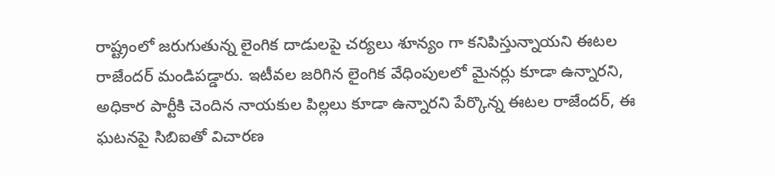రాష్ట్రంలో జరుగుతున్న లైంగిక దాడులపై చర్యలు శూన్యం గా కనిపిస్తున్నాయని ఈటల రాజేందర్ మండిపడ్డారు. ఇటీవల జరిగిన లైంగిక వేధింపులలో మైనర్లు కూడా ఉన్నారని, అధికార పార్టీకి చెందిన నాయకుల పిల్లలు కూడా ఉన్నారని పేర్కొన్న ఈటల రాజేందర్, ఈ ఘటనపై సిబిఐతో విచారణ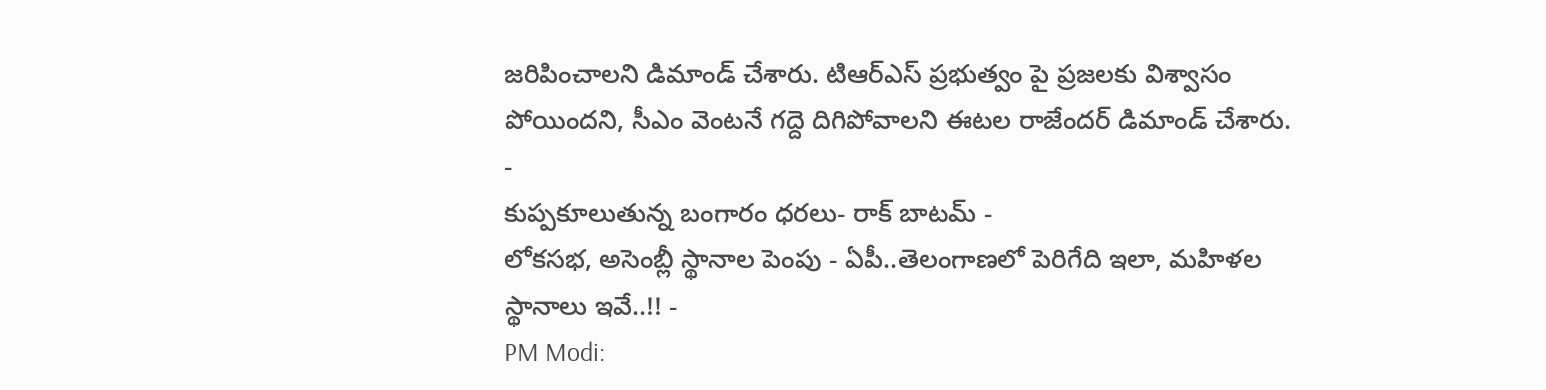జరిపించాలని డిమాండ్ చేశారు. టిఆర్ఎస్ ప్రభుత్వం పై ప్రజలకు విశ్వాసం పోయిందని, సీఎం వెంటనే గద్దె దిగిపోవాలని ఈటల రాజేందర్ డిమాండ్ చేశారు.
-
కుప్పకూలుతున్న బంగారం ధరలు- రాక్ బాటమ్ -
లోకసభ, అసెంబ్లీ స్థానాల పెంపు - ఏపీ..తెలంగాణలో పెరిగేది ఇలా, మహిళల స్థానాలు ఇవే..!! -
PM Modi: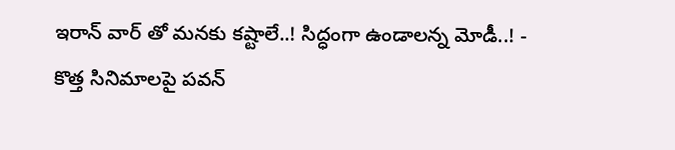ఇరాన్ వార్ తో మనకు కష్టాలే..! సిద్ధంగా ఉండాలన్న మోడీ..! -
కొత్త సినిమాలపై పవన్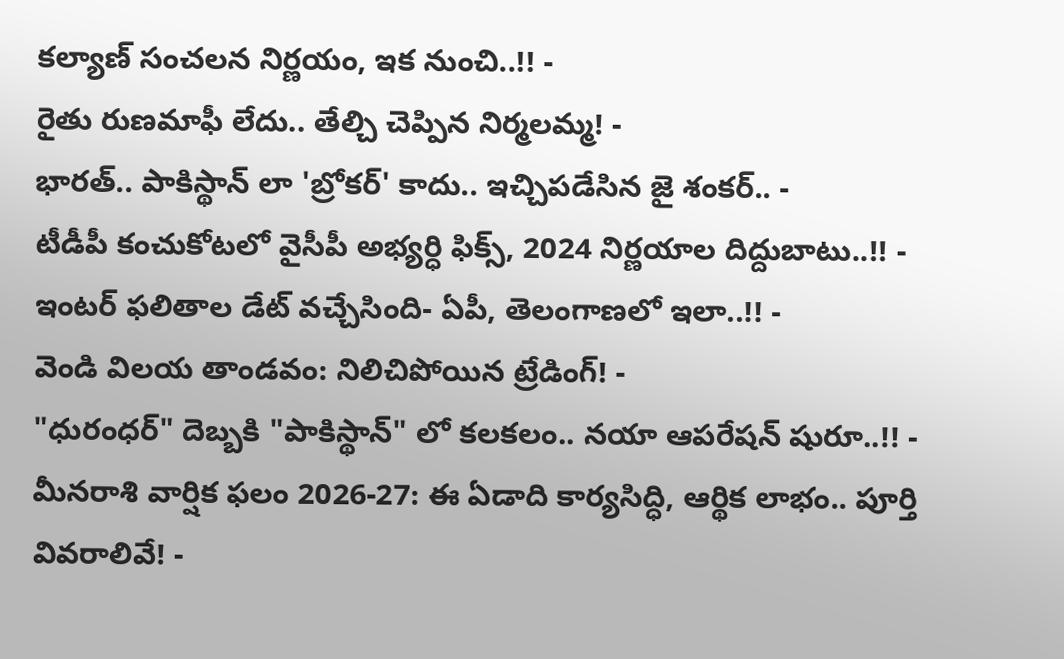కల్యాణ్ సంచలన నిర్ణయం, ఇక నుంచి..!! -
రైతు రుణమాఫీ లేదు.. తేల్చి చెప్పిన నిర్మలమ్మ! -
భారత్.. పాకిస్థాన్ లా 'బ్రోకర్' కాదు.. ఇచ్చిపడేసిన జై శంకర్.. -
టీడీపీ కంచుకోటలో వైసీపీ అభ్యర్ధి ఫిక్స్, 2024 నిర్ణయాల దిద్దుబాటు..!! -
ఇంటర్ ఫలితాల డేట్ వచ్చేసింది- ఏపీ, తెలంగాణలో ఇలా..!! -
వెండి విలయ తాండవం: నిలిచిపోయిన ట్రేడింగ్! -
"ధురంధర్" దెబ్బకి "పాకిస్థాన్" లో కలకలం.. నయా ఆపరేషన్ షురూ..!! -
మీనరాశి వార్షిక ఫలం 2026-27: ఈ ఏడాది కార్యసిద్ధి, ఆర్థిక లాభం.. పూర్తి వివరాలివే! -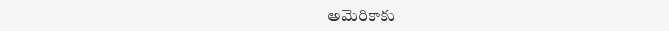అమెరికాకు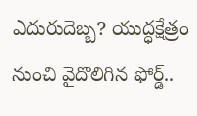ఎదురుదెబ్బ? యుద్ధక్షేత్రం నుంచి వైదొలిగిన ఫోర్డ్..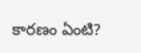కారణం ఏంటి?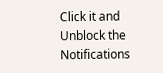Click it and Unblock the Notifications